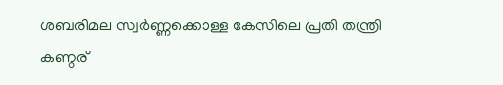ശബരിമല സ്വർണ്ണക്കൊള്ള കേസിലെ പ്രതി തന്ത്രി കണ്ഠര്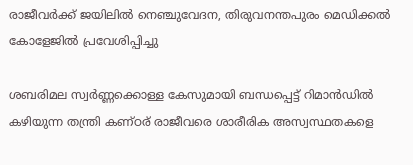രാജീവർക്ക് ജയിലിൽ നെഞ്ചുവേദന, തിരുവനന്തപുരം മെഡിക്കൽ കോളേജിൽ പ്രവേശിപ്പിച്ചു

ശബരിമല സ്വർണ്ണക്കൊള്ള കേസുമായി ബന്ധപ്പെട്ട് റിമാൻഡിൽ കഴിയുന്ന തന്ത്രി കണ്ഠര് രാജീവരെ ശാരീരിക അസ്വസ്ഥതകളെ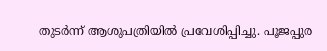തുടർന്ന് ആശുപത്രിയിൽ പ്രവേശിപ്പിച്ചു. പൂജപ്പുര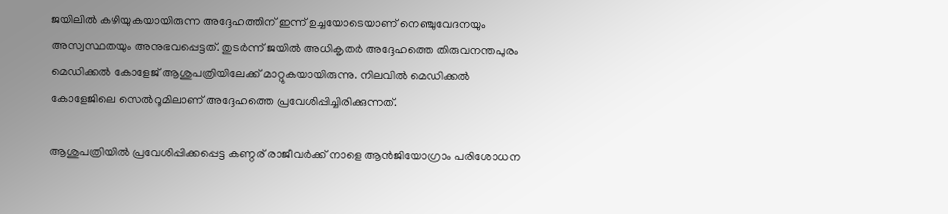ജയിലിൽ കഴിയുകയായിരുന്ന അദ്ദേഹത്തിന് ഇന്ന് ഉച്ചയോടെയാണ് നെഞ്ചുവേദനയും അസ്വസ്ഥതയും അനുഭവപ്പെട്ടത്. തുടർന്ന് ജയിൽ അധികൃതർ അദ്ദേഹത്തെ തിരുവനന്തപുരം മെഡിക്കൽ കോളേജ് ആശുപത്രിയിലേക്ക് മാറ്റുകയായിരുന്നു. നിലവിൽ മെഡിക്കൽ കോളേജിലെ സെൽറൂമിലാണ് അദ്ദേഹത്തെ പ്രവേശിപ്പിച്ചിരിക്കുന്നത്.

ആശുപത്രിയിൽ പ്രവേശിപ്പിക്കപ്പെട്ട കണ്ഠര് രാജീവർക്ക് നാളെ ആൻജിയോഗ്രാം പരിശോധന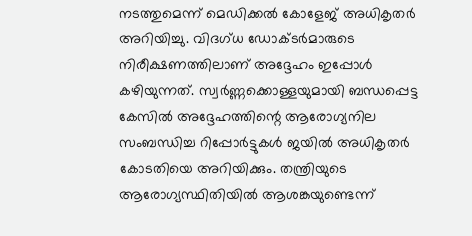നടത്തുമെന്ന് മെഡിക്കൽ കോളേജ് അധികൃതർ അറിയിച്ചു. വിദഗ്ധ ഡോക്ടർമാരുടെ നിരീക്ഷണത്തിലാണ് അദ്ദേഹം ഇപ്പോൾ കഴിയുന്നത്. സ്വർണ്ണക്കൊള്ളയുമായി ബന്ധപ്പെട്ട കേസിൽ അദ്ദേഹത്തിന്റെ ആരോഗ്യനില സംബന്ധിച്ച റിപ്പോർട്ടുകൾ ജയിൽ അധികൃതർ കോടതിയെ അറിയിക്കും. തന്ത്രിയുടെ ആരോഗ്യസ്ഥിതിയിൽ ആശങ്കയുണ്ടെന്ന്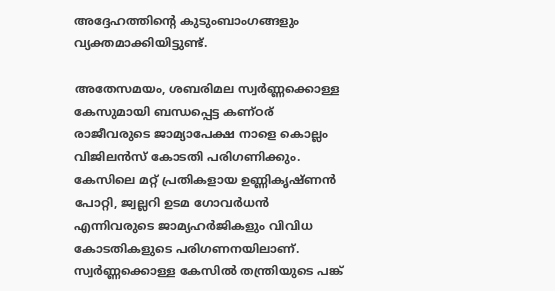അദ്ദേഹത്തിന്റെ കുടുംബാംഗങ്ങളും വ്യക്തമാക്കിയിട്ടുണ്ട്.

അതേസമയം, ശബരിമല സ്വർണ്ണക്കൊള്ള കേസുമായി ബന്ധപ്പെട്ട കണ്ഠര് രാജീവരുടെ ജാമ്യാപേക്ഷ നാളെ കൊല്ലം വിജിലൻസ് കോടതി പരിഗണിക്കും. കേസിലെ മറ്റ് പ്രതികളായ ഉണ്ണികൃഷ്ണൻ പോറ്റി, ജ്വല്ലറി ഉടമ ഗോവർധൻ എന്നിവരുടെ ജാമ്യഹർജികളും വിവിധ കോടതികളുടെ പരിഗണനയിലാണ്. സ്വർണ്ണക്കൊള്ള കേസിൽ തന്ത്രിയുടെ പങ്ക്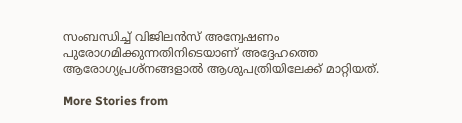സംബന്ധിച്ച് വിജിലൻസ് അന്വേഷണം പുരോഗമിക്കുന്നതിനിടെയാണ് അദ്ദേഹത്തെ ആരോഗ്യപ്രശ്നങ്ങളാൽ ആശുപത്രിയിലേക്ക് മാറ്റിയത്.

More Stories from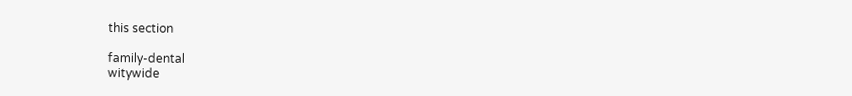this section

family-dental
witywide